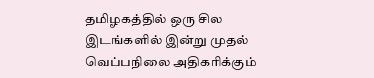தமிழகத்தில் ஒரு சில இடங்களில் இன்று முதல் வெப்பநிலை அதிகரிக்கும்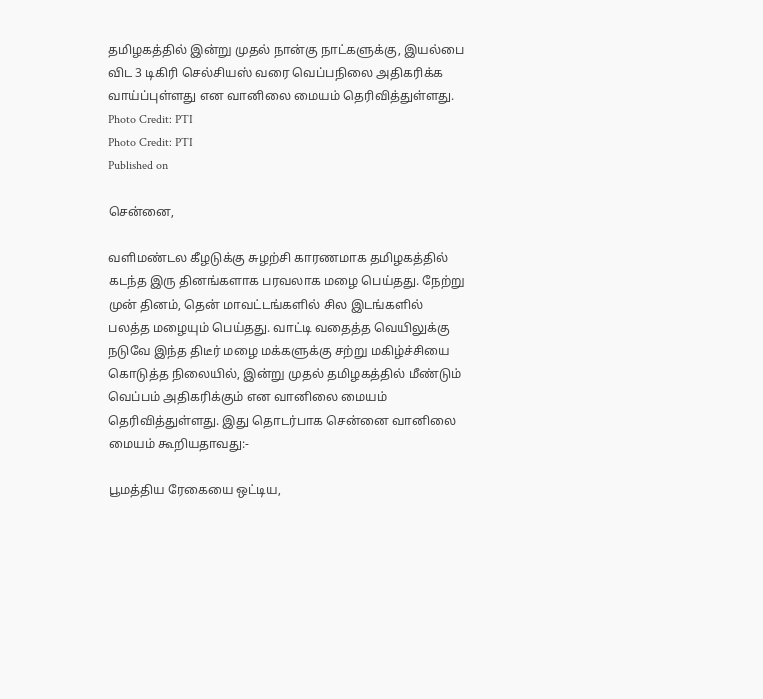தமிழகத்தில் இன்று முதல் நான்கு நாட்களுக்கு, இயல்பை விட 3 டிகிரி செல்சியஸ் வரை வெப்பநிலை அதிகரிக்க வாய்ப்புள்ளது என வானிலை மையம் தெரிவித்துள்ளது.
Photo Credit: PTI
Photo Credit: PTI
Published on

சென்னை,

வளிமண்டல கீழடுக்கு சுழற்சி காரணமாக தமிழகத்தில் கடந்த இரு தினங்களாக பரவலாக மழை பெய்தது. நேற்று முன் தினம், தென் மாவட்டங்களில் சில இடங்களில் பலத்த மழையும் பெய்தது. வாட்டி வதைத்த வெயிலுக்கு நடுவே இந்த திடீர் மழை மக்களுக்கு சற்று மகிழ்ச்சியை கொடுத்த நிலையில், இன்று முதல் தமிழகத்தில் மீண்டும் வெப்பம் அதிகரிக்கும் என வானிலை மையம் தெரிவித்துள்ளது. இது தொடர்பாக சென்னை வானிலை மையம் கூறியதாவது:-

பூமத்திய ரேகையை ஒட்டிய,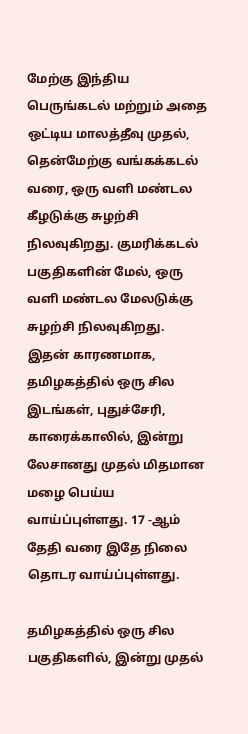மேற்கு இந்திய பெருங்கடல் மற்றும் அதை ஒட்டிய மாலத்தீவு முதல், தென்மேற்கு வங்கக்கடல் வரை, ஒரு வளி மண்டல கீழடுக்கு சுழற்சி நிலவுகிறது. குமரிக்கடல் பகுதிகளின் மேல், ஒரு வளி மண்டல மேலடுக்கு சுழற்சி நிலவுகிறது. இதன் காரணமாக, தமிழகத்தில் ஒரு சில இடங்கள், புதுச்சேரி, காரைக்காலில், இன்று லேசானது முதல் மிதமான மழை பெய்ய வாய்ப்புள்ளது. 17 -ஆம் தேதி வரை இதே நிலை தொடர வாய்ப்புள்ளது.

தமிழகத்தில் ஒரு சில பகுதிகளில், இன்று முதல்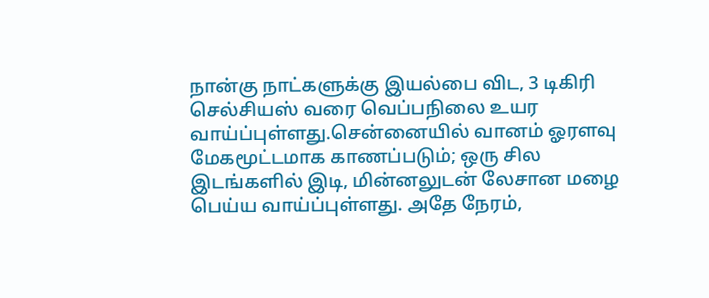நான்கு நாட்களுக்கு இயல்பை விட, 3 டிகிரி செல்சியஸ் வரை வெப்பநிலை உயர வாய்ப்புள்ளது.சென்னையில் வானம் ஓரளவு மேகமூட்டமாக காணப்படும்; ஒரு சில இடங்களில் இடி, மின்னலுடன் லேசான மழை பெய்ய வாய்ப்புள்ளது. அதே நேரம்,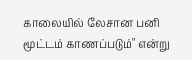காலையில் லேசான பனி மூட்டம் காணப்படும்" என்று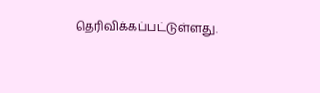தெரிவிக்கப்பட்டுள்ளது.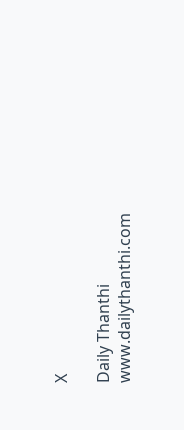X

Daily Thanthi
www.dailythanthi.com